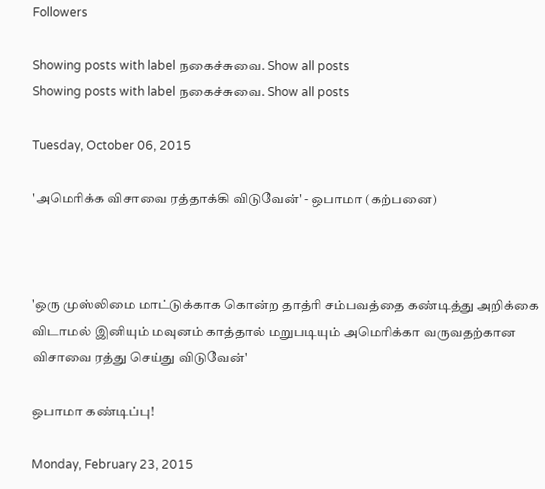Followers

Showing posts with label நகைச்சுவை. Show all posts
Showing posts with label நகைச்சுவை. Show all posts

Tuesday, October 06, 2015

'அமெரிக்க விசாவை ரத்தாக்கி விடுவேன்' - ஒபாமா (கற்பனை)



'ஒரு முஸ்லிமை மாட்டுக்காக கொன்ற தாத்ரி சம்பவத்தை கண்டித்து அறிக்கை விடாமல் இனியும் மவுனம் காத்தால் மறுபடியும் அமெரிக்கா வருவதற்கான விசாவை ரத்து செய்து விடுவேன்'

ஒபாமா கண்டிப்பு!

Monday, February 23, 2015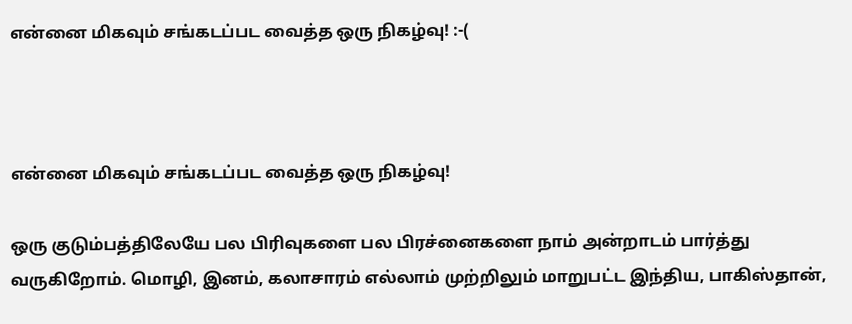என்னை மிகவும் சங்கடப்பட வைத்த ஒரு நிகழ்வு! :-(



என்னை மிகவும் சங்கடப்பட வைத்த ஒரு நிகழ்வு!

ஒரு குடும்பத்திலேயே பல பிரிவுகளை பல பிரச்னைகளை நாம் அன்றாடம் பார்த்து வருகிறோம். மொழி, இனம், கலாசாரம் எல்லாம் முற்றிலும் மாறுபட்ட இந்திய, பாகிஸ்தான்,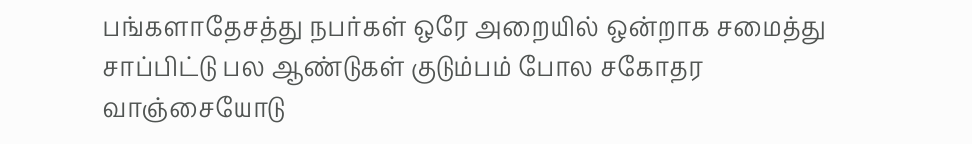பங்களாதேசத்து நபர்கள் ஒரே அறையில் ஒன்றாக சமைத்து சாப்பிட்டு பல ஆண்டுகள் குடும்பம் போல சகோதர வாஞ்சையோடு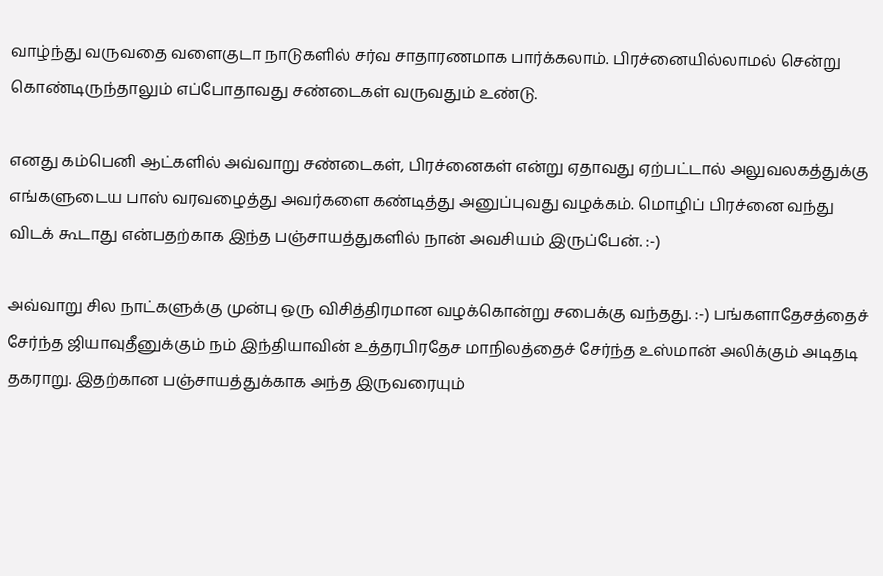வாழ்ந்து வருவதை வளைகுடா நாடுகளில் சர்வ சாதாரணமாக பார்க்கலாம். பிரச்னையில்லாமல் சென்று கொண்டிருந்தாலும் எப்போதாவது சண்டைகள் வருவதும் உண்டு.

எனது கம்பெனி ஆட்களில் அவ்வாறு சண்டைகள், பிரச்னைகள் என்று ஏதாவது ஏற்பட்டால் அலுவலகத்துக்கு எங்களுடைய பாஸ் வரவழைத்து அவர்களை கண்டித்து அனுப்புவது வழக்கம். மொழிப் பிரச்னை வந்து விடக் கூடாது என்பதற்காக இந்த பஞ்சாயத்துகளில் நான் அவசியம் இருப்பேன். :-)

அவ்வாறு சில நாட்களுக்கு முன்பு ஒரு விசித்திரமான வழக்கொன்று சபைக்கு வந்தது. :-) பங்களாதேசத்தைச் சேர்ந்த ஜியாவுதீனுக்கும் நம் இந்தியாவின் உத்தரபிரதேச மாநிலத்தைச் சேர்ந்த உஸ்மான் அலிக்கும் அடிதடி தகராறு. இதற்கான பஞ்சாயத்துக்காக அந்த இருவரையும்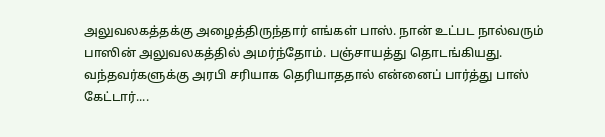அலுவலகத்தக்கு அழைத்திருந்தார் எங்கள் பாஸ். நான் உட்பட நால்வரும் பாஸின் அலுவலகத்தில் அமர்ந்தோம். பஞ்சாயத்து தொடங்கியது. வந்தவர்களுக்கு அரபி சரியாக தெரியாததால் என்னைப் பார்த்து பாஸ் கேட்டார்....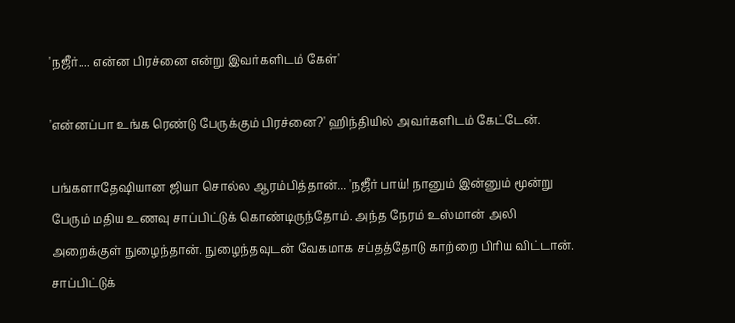'நஜீர்.... என்ன பிரச்னை என்று இவர்களிடம் கேள்'

'என்னப்பா உங்க ரெண்டு பேருக்கும் பிரச்னை?' ஹிந்தியில் அவர்களிடம் கேட்டேன்.

பங்களாதேஷியான ஜியா சொல்ல ஆரம்பித்தான்... 'நஜீர் பாய்! நானும் இன்னும் மூன்று பேரும் மதிய உணவு சாப்பிட்டுக் கொண்டிருந்தோம். அந்த நேரம் உஸ்மான் அலி அறைக்குள் நுழைந்தான். நுழைந்தவுடன் வேகமாக சப்தத்தோடு காற்றை பிரிய விட்டான். சாப்பிட்டுக்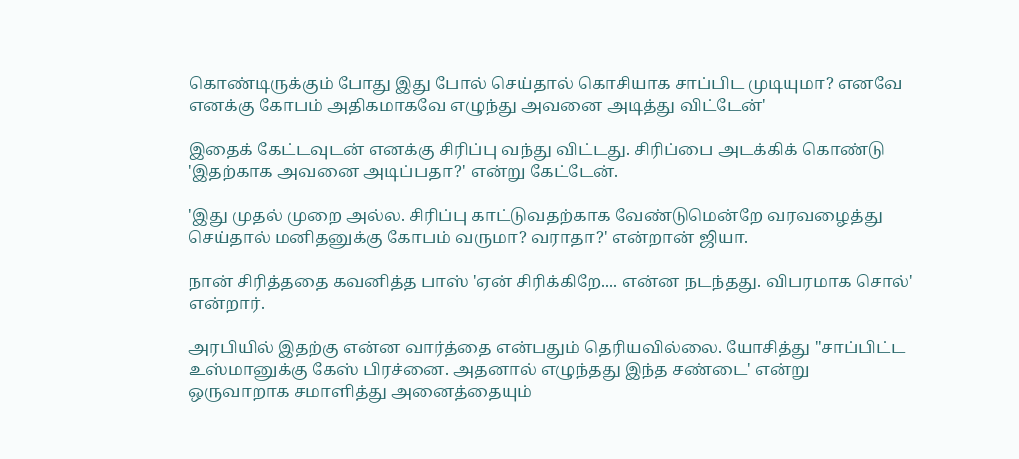கொண்டிருக்கும் போது இது போல் செய்தால் கொசியாக சாப்பிட முடியுமா? எனவே எனக்கு கோபம் அதிகமாகவே எழுந்து அவனை அடித்து விட்டேன்'

இதைக் கேட்டவுடன் எனக்கு சிரிப்பு வந்து விட்டது. சிரிப்பை அடக்கிக் கொண்டு 'இதற்காக அவனை அடிப்பதா?' என்று கேட்டேன்.

'இது முதல் முறை அல்ல. சிரிப்பு காட்டுவதற்காக வேண்டுமென்றே வரவழைத்து செய்தால் மனிதனுக்கு கோபம் வருமா? வராதா?' என்றான் ஜியா.

நான் சிரித்ததை கவனித்த பாஸ் 'ஏன் சிரிக்கிறே.... என்ன நடந்தது. விபரமாக சொல்' என்றார்.

அரபியில் இதற்கு என்ன வார்த்தை என்பதும் தெரியவில்லை. யோசித்து "சாப்பிட்ட உஸ்மானுக்கு கேஸ் பிரச்னை. அதனால் எழுந்தது இந்த சண்டை' என்று ஒருவாறாக சமாளித்து அனைத்தையும்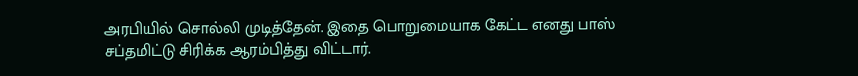அரபியில் சொல்லி முடித்தேன். இதை பொறுமையாக கேட்ட எனது பாஸ் சப்தமிட்டு சிரிக்க ஆரம்பித்து விட்டார்.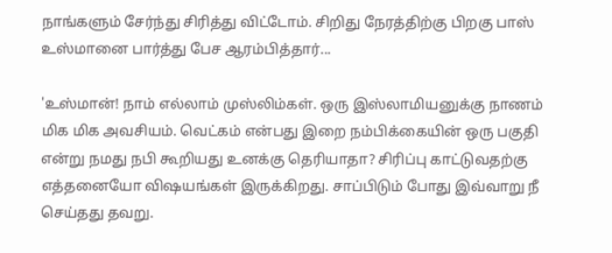நாங்களும் சேர்ந்து சிரித்து விட்டோம். சிறிது நேரத்திற்கு பிறகு பாஸ் உஸ்மானை பார்த்து பேச ஆரம்பித்தார்...

'உஸ்மான்! நாம் எல்லாம் முஸ்லிம்கள். ஒரு இஸ்லாமியனுக்கு நாணம் மிக மிக அவசியம். வெட்கம் என்பது இறை நம்பிக்கையின் ஒரு பகுதி என்று நமது நபி கூறியது உனக்கு தெரியாதா? சிரிப்பு காட்டுவதற்கு எத்தனையோ விஷயங்கள் இருக்கிறது. சாப்பிடும் போது இவ்வாறு நீ செய்தது தவறு.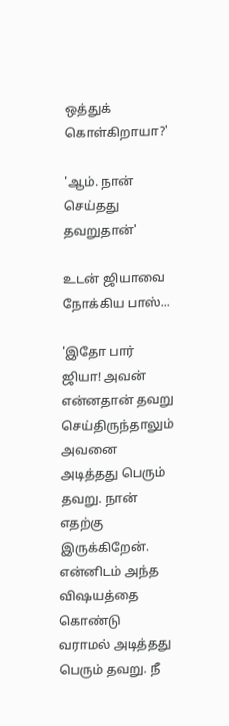ஒத்துக் கொள்கிறாயா?'

'ஆம். நான் செய்தது தவறுதான்'

உடன் ஜியாவை நோக்கிய பாஸ்...

'இதோ பார் ஜியா! அவன் என்னதான் தவறு செய்திருந்தாலும் அவனை அடித்தது பெரும் தவறு. நான் எதற்கு இருக்கிறேன். என்னிடம் அந்த விஷயத்தை கொண்டு வராமல் அடித்தது பெரும் தவறு. நீ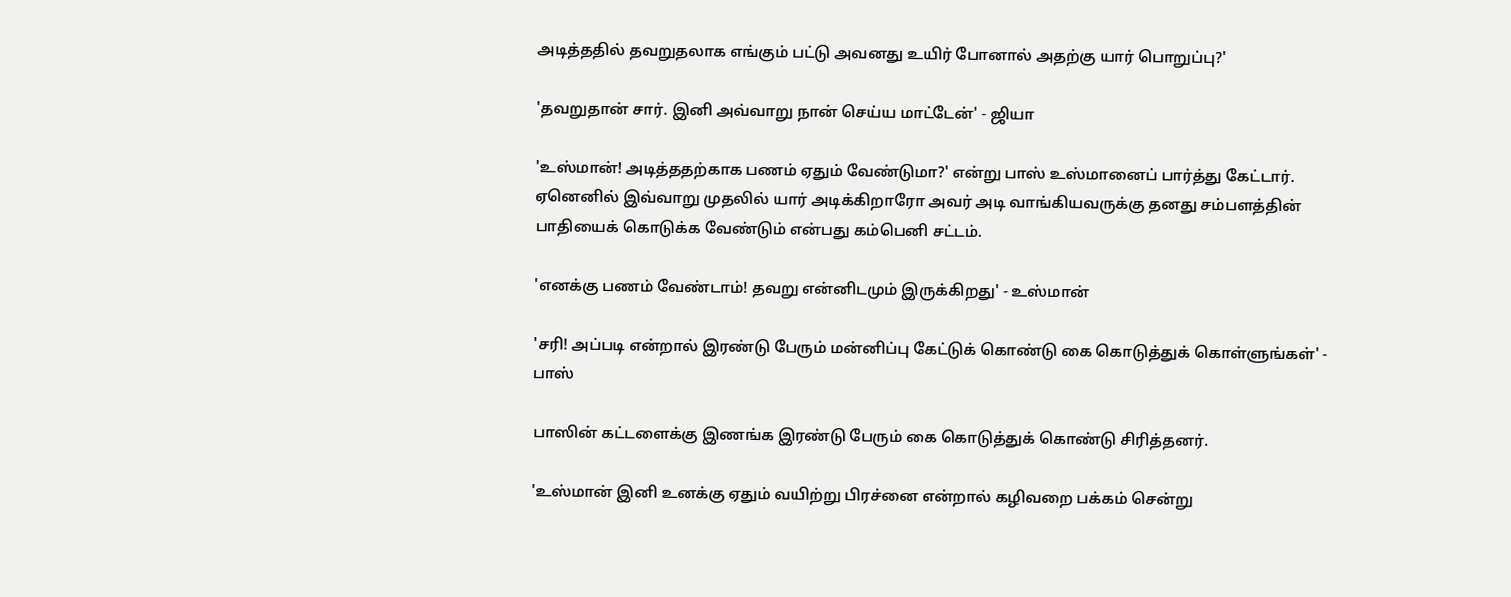அடித்ததில் தவறுதலாக எங்கும் பட்டு அவனது உயிர் போனால் அதற்கு யார் பொறுப்பு?'

'தவறுதான் சார். இனி அவ்வாறு நான் செய்ய மாட்டேன்' - ஜியா

'உஸ்மான்! அடித்ததற்காக பணம் ஏதும் வேண்டுமா?' என்று பாஸ் உஸ்மானைப் பார்த்து கேட்டார். ஏனெனில் இவ்வாறு முதலில் யார் அடிக்கிறாரோ அவர் அடி வாங்கியவருக்கு தனது சம்பளத்தின் பாதியைக் கொடுக்க வேண்டும் என்பது கம்பெனி சட்டம்.

'எனக்கு பணம் வேண்டாம்! தவறு என்னிடமும் இருக்கிறது' - உஸ்மான்

'சரி! அப்படி என்றால் இரண்டு பேரும் மன்னிப்பு கேட்டுக் கொண்டு கை கொடுத்துக் கொள்ளுங்கள்' - பாஸ்

பாஸின் கட்டளைக்கு இணங்க இரண்டு பேரும் கை கொடுத்துக் கொண்டு சிரித்தனர்.

'உஸ்மான் இனி உனக்கு ஏதும் வயிற்று பிரச்னை என்றால் கழிவறை பக்கம் சென்று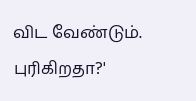விட வேண்டும். புரிகிறதா?'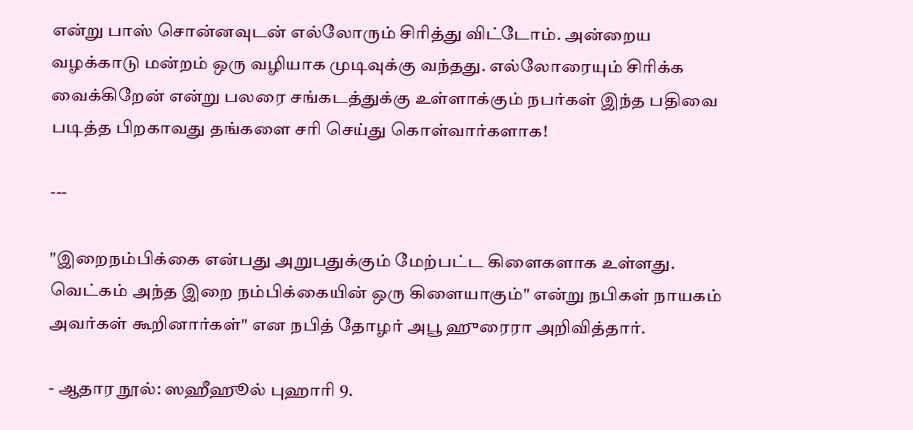என்று பாஸ் சொன்னவுடன் எல்லோரும் சிரித்து விட்டோம். அன்றைய வழக்காடு மன்றம் ஒரு வழியாக முடிவுக்கு வந்தது. எல்லோரையும் சிரிக்க வைக்கிறேன் என்று பலரை சங்கடத்துக்கு உள்ளாக்கும் நபர்கள் இந்த பதிவை படித்த பிறகாவது தங்களை சரி செய்து கொள்வார்களாக!

---

"இறைநம்பிக்கை என்பது அறுபதுக்கும் மேற்பட்ட கிளைகளாக உள்ளது. வெட்கம் அந்த இறை நம்பிக்கையின் ஒரு கிளையாகும்" என்று நபிகள் நாயகம் அவர்கள் கூறினார்கள்" என நபித் தோழர் அபூ ஹுரைரா அறிவித்தார்.

- ஆதார நூல்: ஸஹீஹூல் புஹாரி 9.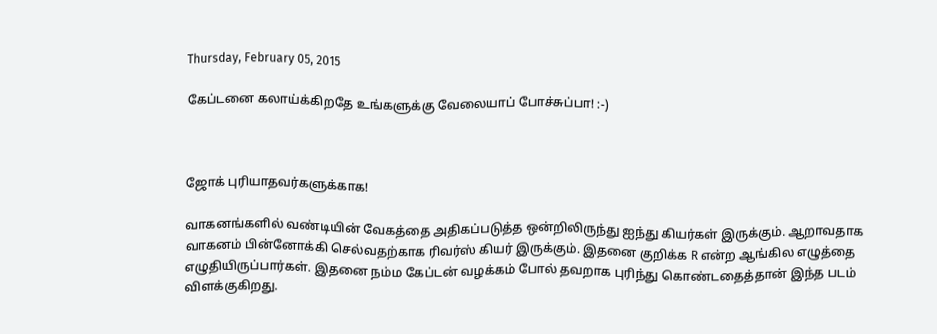Thursday, February 05, 2015

கேப்டனை கலாய்க்கிறதே உங்களுக்கு வேலையாப் போச்சுப்பா! :-)



ஜோக் புரியாதவர்களுக்காக!

வாகனங்களில் வண்டியின் வேகத்தை அதிகப்படுத்த ஒன்றிலிருந்து ஐந்து கியர்கள் இருக்கும். ஆறாவதாக வாகனம் பின்னோக்கி செல்வதற்காக ரிவர்ஸ் கியர் இருக்கும். இதனை குறிக்க R என்ற ஆங்கில எழுத்தை எழுதியிருப்பார்கள். இதனை நம்ம கேப்டன் வழக்கம் போல் தவறாக புரிந்து கொண்டதைத்தான் இந்த படம் விளக்குகிறது.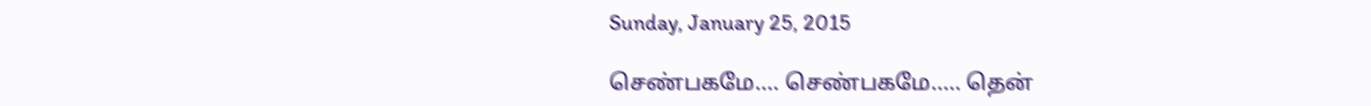Sunday, January 25, 2015

செண்பகமே.... செண்பகமே..... தென்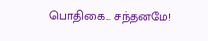பொதிகை... சந்தனமே!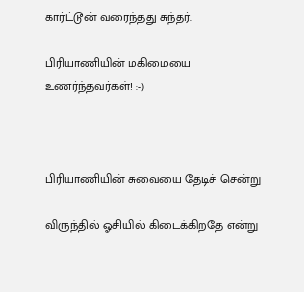கார்ட்டூன் வரைந்தது சுந்தர்.

பிரியாணியின் மகிமையை உணர்ந்தவர்கள்! :-)



பிரியாணியின் சுவையை தேடிச் சென்று

விருந்தில் ஓசியில் கிடைக்கிறதே என்று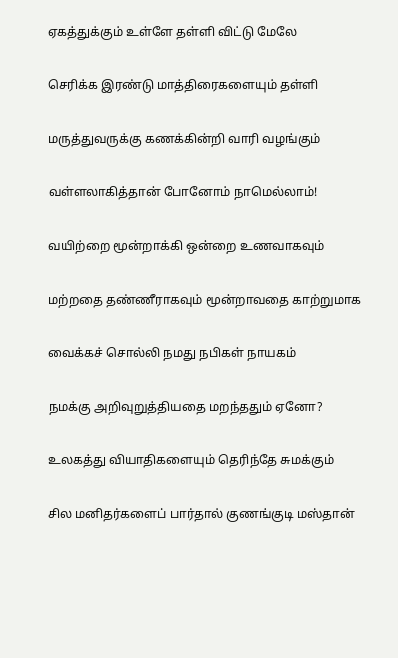ஏகத்துக்கும் உள்ளே தள்ளி விட்டு மேலே

செரிக்க இரண்டு மாத்திரைகளையும் தள்ளி

மருத்துவருக்கு கணக்கின்றி வாரி வழங்கும்

வள்ளலாகித்தான் போனோம் நாமெல்லாம்!

வயிற்றை மூன்றாக்கி ஒன்றை உணவாகவும்

மற்றதை தண்ணீராகவும் மூன்றாவதை காற்றுமாக

வைக்கச் சொல்லி நமது நபிகள் நாயகம்

நமக்கு அறிவுறுத்தியதை மறந்ததும் ஏனோ?

உலகத்து வியாதிகளையும் தெரிந்தே சுமக்கும்

சில மனிதர்களைப் பார்தால் குணங்குடி மஸ்தான்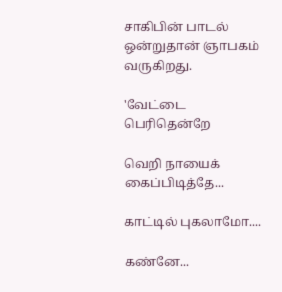சாகிபின் பாடல் ஒன்றுதான் ஞாபகம் வருகிறது.

'வேட்டை பெரிதென்றே

வெறி நாயைக் கைப்பிடித்தே...

காட்டில் புகலாமோ....

கண்னே...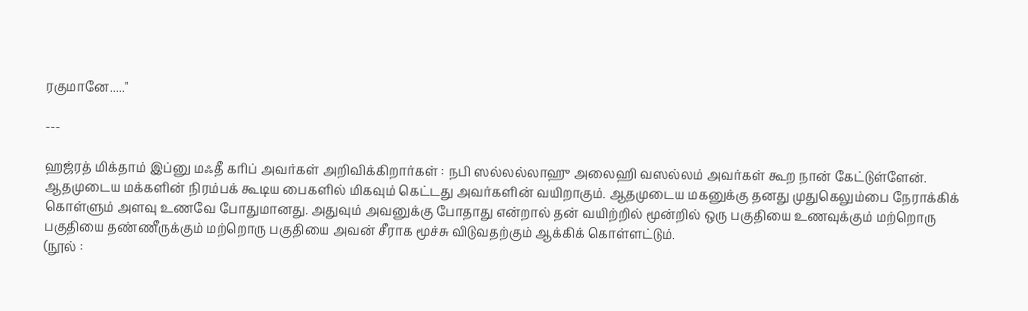ரகுமானே....."

---

ஹஜ்ரத் மிக்தாம் இப்னு மஃதீ கரிப் அவர்கள் அறிவிக்கிறார்கள் : நபி ஸல்லல்லாஹு அலைஹி வஸல்லம் அவர்கள் கூற நான் கேட்டுள்ளேன். ஆதமுடைய மக்களின் நிரம்பக் கூடிய பைகளில் மிகவும் கெட்டது அவர்களின் வயிறாகும். ஆதமுடைய மகனுக்கு தனது முதுகெலும்பை நேராக்கிக் கொள்ளும் அளவு உணவே போதுமானது. அதுவும் அவனுக்கு போதாது என்றால் தன் வயிற்றில் மூன்றில் ஒரு பகுதியை உணவுக்கும் மற்றொரு பகுதியை தண்ணீருக்கும் மற்றொரு பகுதியை அவன் சீராக மூச்சு விடுவதற்கும் ஆக்கிக் கொள்ளட்டும்.
(நூல் :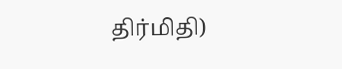திர்மிதி)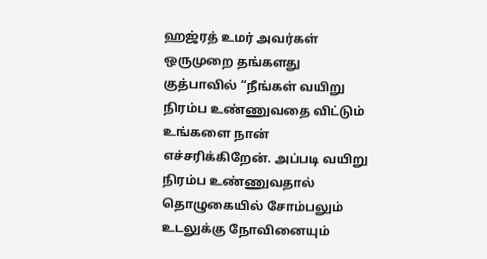ஹஜ்ரத் உமர் அவர்கள் ஒருமுறை தங்களது குத்பாவில் “நீங்கள் வயிறு நிரம்ப உண்ணுவதை விட்டும் உங்களை நான் எச்சரிக்கிறேன். அப்படி வயிறு நிரம்ப உண்ணுவதால் தொழுகையில் சோம்பலும் உடலுக்கு நோவினையும்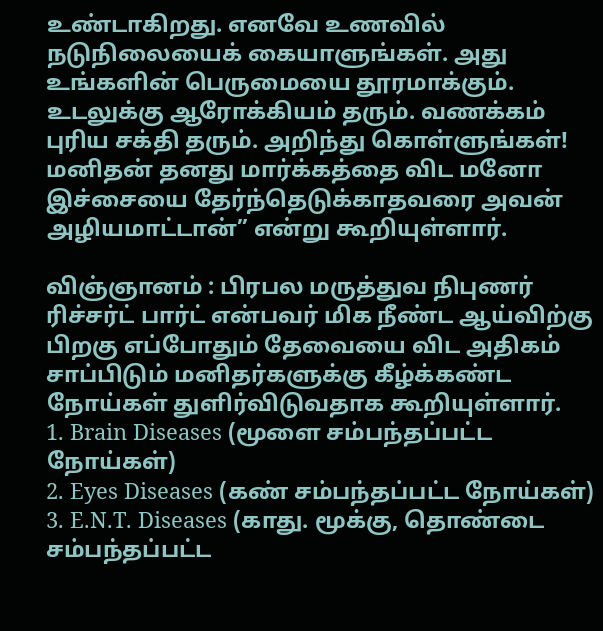உண்டாகிறது. எனவே உணவில் நடுநிலையைக் கையாளுங்கள். அது உங்களின் பெருமையை தூரமாக்கும். உடலுக்கு ஆரோக்கியம் தரும். வணக்கம் புரிய சக்தி தரும். அறிந்து கொள்ளுங்கள்! மனிதன் தனது மார்க்கத்தை விட மனோ இச்சையை தேர்ந்தெடுக்காதவரை அவன் அழியமாட்டான்” என்று கூறியுள்ளார்.

விஞ்ஞானம் : பிரபல மருத்துவ நிபுணர் ரிச்சர்ட் பார்ட் என்பவர் மிக நீண்ட ஆய்விற்கு பிறகு எப்போதும் தேவையை விட அதிகம் சாப்பிடும் மனிதர்களுக்கு கீழ்க்கண்ட நோய்கள் துளிர்விடுவதாக கூறியுள்ளார்.
1. Brain Diseases (மூளை சம்பந்தப்பட்ட நோய்கள்)
2. Eyes Diseases (கண் சம்பந்தப்பட்ட நோய்கள்)
3. E.N.T. Diseases (காது. மூக்கு, தொண்டை சம்பந்தப்பட்ட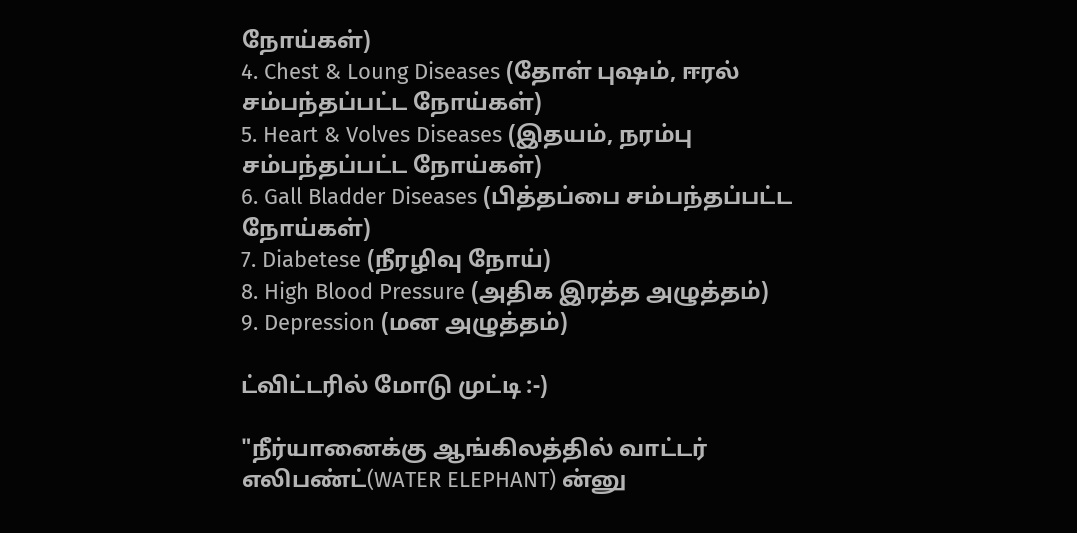நோய்கள்)
4. Chest & Loung Diseases (தோள் புஷம், ஈரல் சம்பந்தப்பட்ட நோய்கள்)
5. Heart & Volves Diseases (இதயம், நரம்பு சம்பந்தப்பட்ட நோய்கள்)
6. Gall Bladder Diseases (பித்தப்பை சம்பந்தப்பட்ட நோய்கள்)
7. Diabetese (நீரழிவு நோய்)
8. High Blood Pressure (அதிக இரத்த அழுத்தம்)
9. Depression (மன அழுத்தம்)

ட்விட்டரில் மோடு முட்டி :-)

"நீர்யானைக்கு ஆங்கிலத்தில் வாட்டர் எலிபண்ட்(WATER ELEPHANT) ன்னு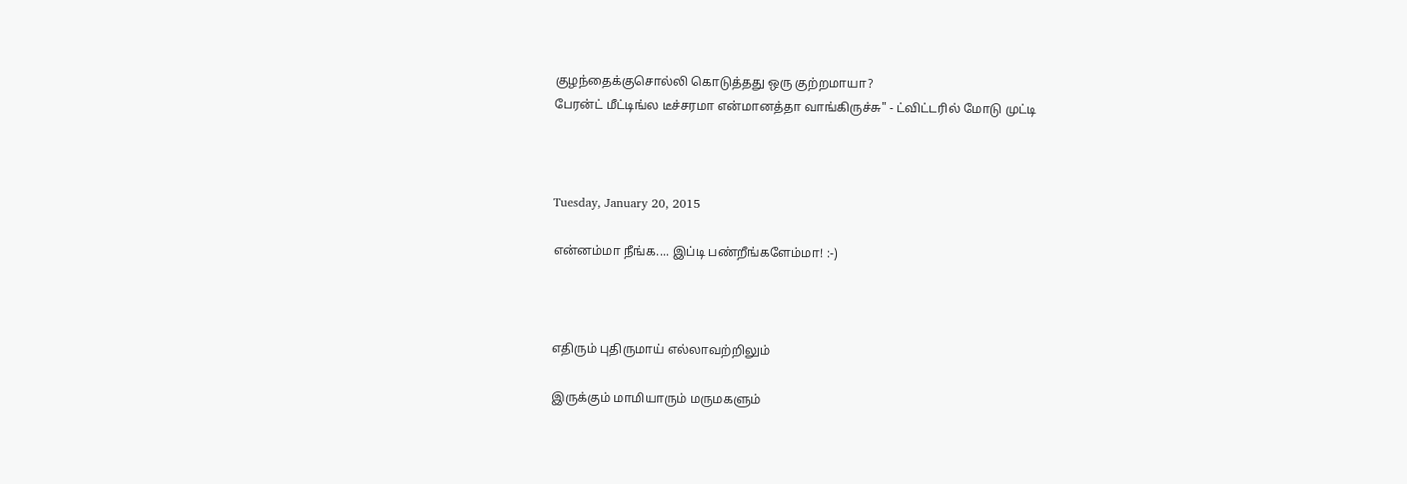குழந்தைக்குசொல்லி கொடுத்தது ஒரு குற்றமாயா?
பேரன்ட் மீட்டிங்ல டீச்சரமா என்மானத்தா வாங்கிருச்சு" - ட்விட்டரில் மோடு முட்டி



Tuesday, January 20, 2015

என்னம்மா நீங்க.... இப்டி பண்றீங்களேம்மா! :-)



எதிரும் புதிருமாய் எல்லாவற்றிலும்

இருக்கும் மாமியாரும் மருமகளும்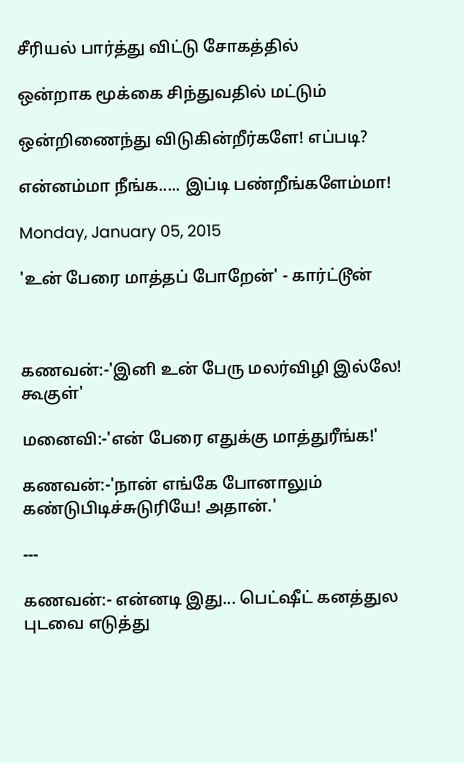சீரியல் பார்த்து விட்டு சோகத்தில்

ஒன்றாக மூக்கை சிந்துவதில் மட்டும்

ஒன்றிணைந்து விடுகின்றீர்களே! எப்படி?

என்னம்மா நீங்க..... இப்டி பண்றீங்களேம்மா!

Monday, January 05, 2015

'உன் பேரை மாத்தப் போறேன்' - கார்ட்டூன்



கணவன்:-'இனி உன் பேரு மலர்விழி இல்லே! கூகுள்'

மனைவி:-'என் பேரை எதுக்கு மாத்துரீங்க!'

கணவன்:-'நான் எங்கே போனாலும் கண்டுபிடிச்சுடுரியே! அதான்.'

---

கணவன்:- என்னடி இது... பெட்ஷீட் கனத்துல புடவை எடுத்து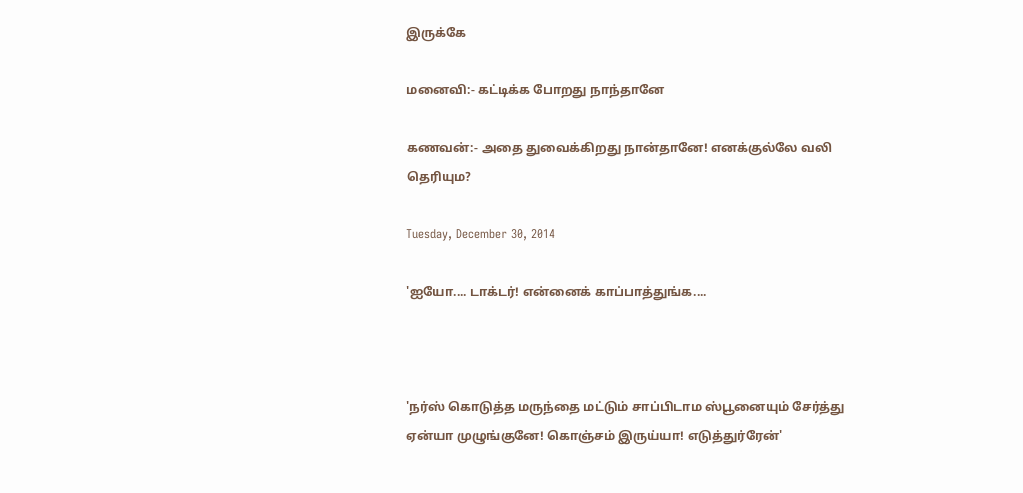இருக்கே

மனைவி:- கட்டிக்க போறது நாந்தானே

கணவன்:- அதை துவைக்கிறது நான்தானே! எனக்குல்லே வலி தெரியும?

Tuesday, December 30, 2014

'ஐயோ.... டாக்டர்! என்னைக் காப்பாத்துங்க....



'நர்ஸ் கொடுத்த மருந்தை மட்டும் சாப்பிடாம ஸ்பூனையும் சேர்த்து ஏன்யா முழுங்குனே! கொஞ்சம் இருய்யா! எடுத்துர்ரேன்'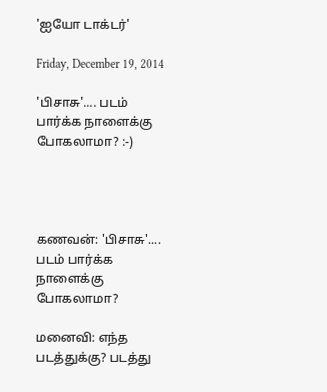'ஐயோ டாக்டர்'

Friday, December 19, 2014

'பிசாசு'.... படம் பார்க்க நாளைக்கு போகலாமா? :-)




கணவன்: 'பிசாசு'.... படம் பார்க்க நாளைக்கு போகலாமா?

மனைவி: எந்த படத்துக்கு? படத்து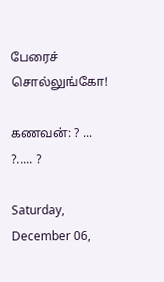பேரைச் சொல்லுங்கோ!

கணவன்: ? ... ?..... ?

Saturday, December 06,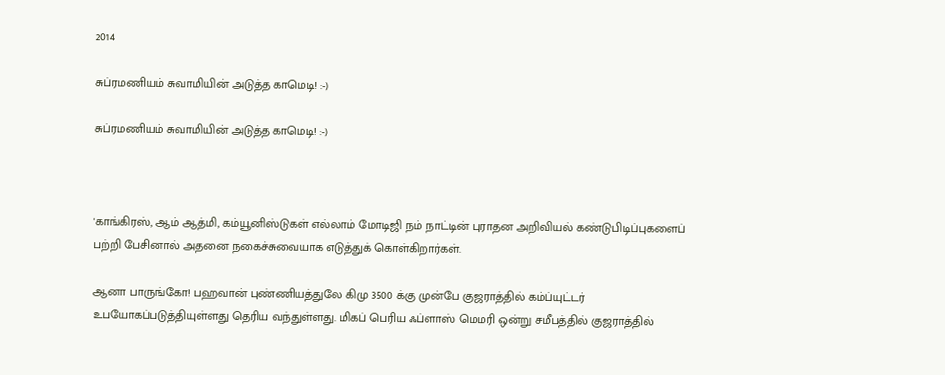2014

சுப்ரமணியம் சுவாமியின் அடுத்த காமெடி! :-)

சுப்ரமணியம் சுவாமியின் அடுத்த காமெடி! :-)



'காங்கிரஸ், ஆம் ஆத்மி, கம்யூனிஸ்டுகள் எல்லாம் மோடிஜி நம் நாட்டின் புராதன அறிவியல் கண்டுபிடிப்புகளைப் பற்றி பேசினால் அதனை நகைச்சுவையாக எடுத்துக் கொள்கிறார்கள்.

ஆனா பாருங்கோ! பஹவான் புண்ணியத்துலே கிமு 3500 க்கு முன்பே குஜராத்தில் கம்ப்யுட்டர் உபயோகப்படுத்தியுள்ளது தெரிய வந்துள்ளது. மிகப் பெரிய ஃப்ளாஸ் மெமரி ஒன்று சமீபத்தில் குஜராத்தில்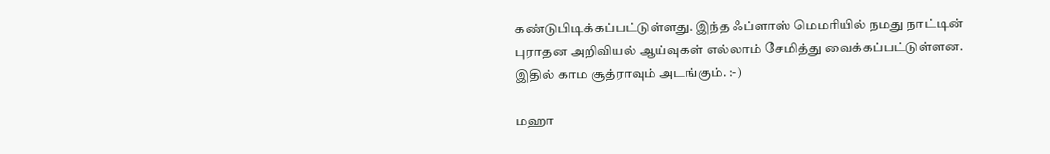கண்டுபிடிக்கப்பட்டுள்ளது. இந்த ஃப்ளாஸ் மெமரியில் நமது நாட்டின் புராதன அறிவியல் ஆய்வுகள் எல்லாம் சேமித்து வைக்கப்பட்டுள்ளன. இதில் காம சூத்ராவும் அடங்கும். :-)

மஹா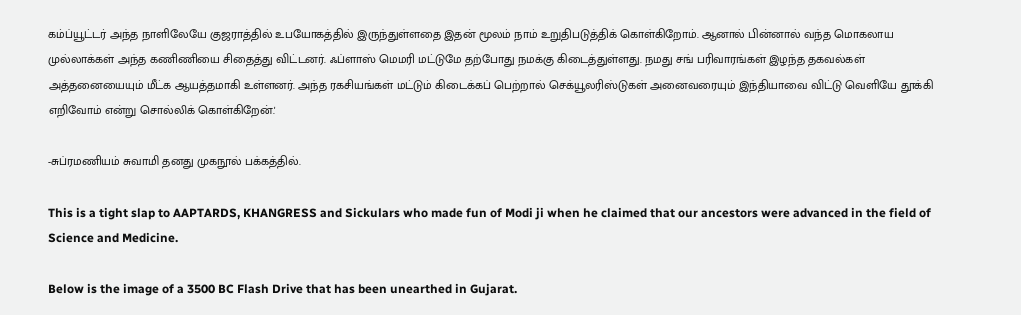கம்ப்யூட்டர் அந்த நாளிலேயே குஜராத்தில் உபயோகத்தில் இருந்துள்ளதை இதன் மூலம் நாம் உறுதிபடுத்திக் கொள்கிறோம். ஆனால் பின்னால் வந்த மொகலாய முல்லாக்கள் அந்த கணிணியை சிதைத்து விட்டனர். ஃப்ளாஸ் மெமரி மட்டுமே தற்போது நமக்கு கிடைத்துள்ளது. நமது சங் பரிவாரங்கள் இழந்த தகவல்கள் அத்தனையையும் மீட்க ஆயத்தமாகி உள்ளனர். அந்த ரகசியங்கள் மட்டும் கிடைக்கப் பெற்றால் செக்யூலரிஸ்டுகள் அனைவரையும் இந்தியாவை விட்டு வெளியே தூக்கி எறிவோம் என்று சொல்லிக் கொள்கிறேன்.'

-சுப்ரமணியம் சுவாமி தனது முகநூல் பக்கத்தில்.

This is a tight slap to AAPTARDS, KHANGRESS and Sickulars who made fun of Modi ji when he claimed that our ancestors were advanced in the field of Science and Medicine.

Below is the image of a 3500 BC Flash Drive that has been unearthed in Gujarat.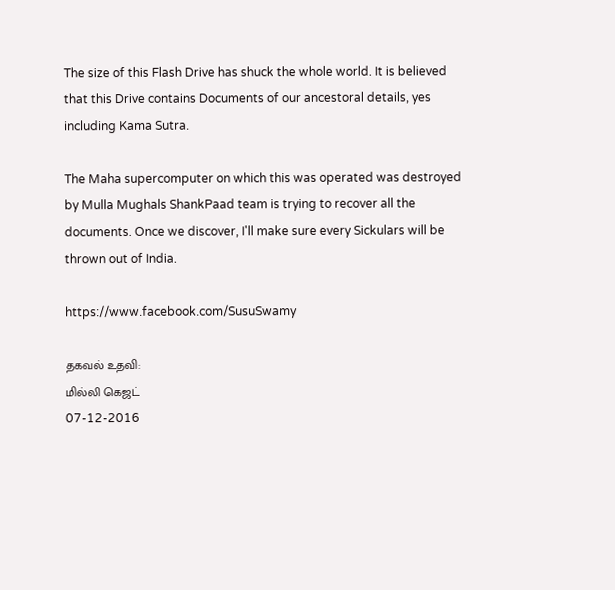The size of this Flash Drive has shuck the whole world. It is believed that this Drive contains Documents of our ancestoral details, yes including Kama Sutra.

The Maha supercomputer on which this was operated was destroyed by Mulla Mughals ShankPaad team is trying to recover all the documents. Once we discover, I'll make sure every Sickulars will be thrown out of India.

https://www.facebook.com/SusuSwamy

தகவல் உதவி:
மில்லி கெஜட்
07-12-2016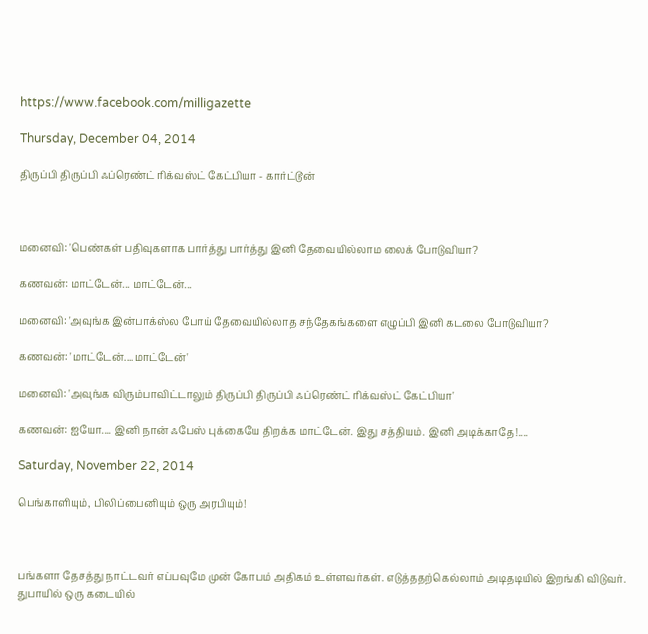https://www.facebook.com/milligazette

Thursday, December 04, 2014

திருப்பி திருப்பி ஃப்ரெண்ட் ரிக்வஸ்ட் கேட்பியா - கார்ட்டூன்



மனைவி: 'பெண்கள் பதிவுகளாக பார்த்து பார்த்து இனி தேவையில்லாம லைக் போடுவியா?

கணவன்: மாட்டேன்... மாட்டேன்...

மனைவி: 'அவுங்க இன்பாக்ஸ்ல போய் தேவையில்லாத சந்தேகங்களை எழுப்பி இனி கடலை போடுவியா?

கணவன்: 'மாட்டேன்....மாட்டேன்'

மனைவி: 'அவுங்க விரும்பாவிட்டாலும் திருப்பி திருப்பி ஃப்ரெண்ட் ரிக்வஸ்ட் கேட்பியா'

கணவன்: ஐயோ.... இனி நான் ஃபேஸ் புக்கையே திறக்க மாட்டேன். இது சத்தியம். இனி அடிக்காதே!....

Saturday, November 22, 2014

பெங்காளியும், பிலிப்பைனியும் ஒரு அரபியும்!



பங்களா தேசத்து நாட்டவர் எப்பவுமே முன் கோபம் அதிகம் உள்ளவர்கள். எடுத்ததற்கெல்லாம் அடிதடியில் இறங்கி விடுவர். துபாயில் ஒரு கடையில்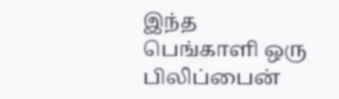இந்த பெங்காளி ஒரு பிலிப்பைன்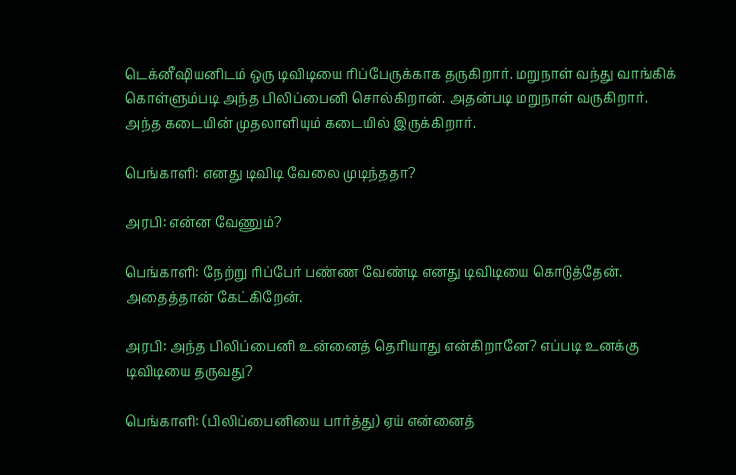டெக்னீஷியனிடம் ஒரு டிவிடியை ரிப்பேருக்காக தருகிறார். மறுநாள் வந்து வாங்கிக் கொள்ளும்படி அந்த பிலிப்பைனி சொல்கிறான். அதன்படி மறுநாள் வருகிறார். அந்த கடையின் முதலாளியும் கடையில் இருக்கிறார்.

பெங்காளி: எனது டிவிடி வேலை முடிந்ததா?

அரபி: என்ன வேணும்?

பெங்காளி: நேற்று ரிப்பேர் பண்ண வேண்டி எனது டிவிடியை கொடுத்தேன். அதைத்தான் கேட்கிறேன்.

அரபி: அந்த பிலிப்பைனி உன்னைத் தெரியாது என்கிறானே? எப்படி உனக்கு டிவிடியை தருவது?

பெங்காளி: (பிலிப்பைனியை பார்த்து) ஏய் என்னைத்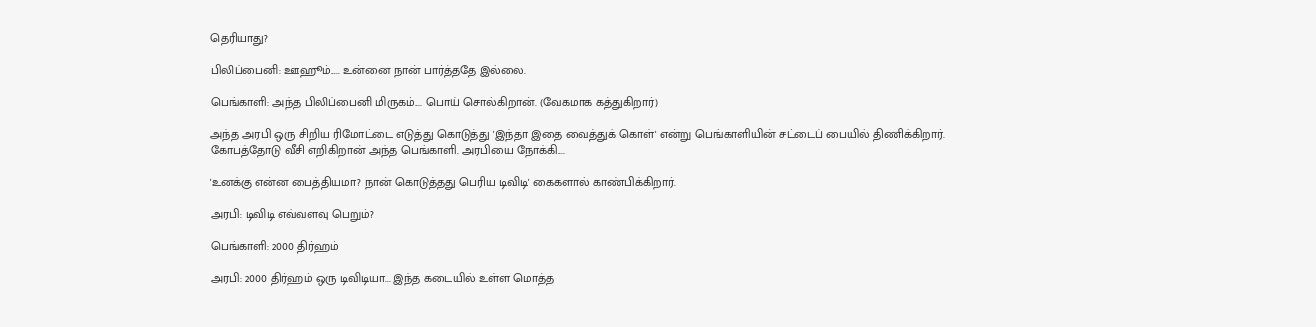தெரியாது?

பிலிப்பைனி: ஊஹூம்..... உன்னை நான் பார்த்ததே இல்லை.

பெங்காளி: அந்த பிலிப்பைனி மிருகம்.... பொய் சொல்கிறான். (வேகமாக கத்துகிறார்)

அந்த அரபி ஒரு சிறிய ரிமோட்டை எடுத்து கொடுத்து 'இந்தா இதை வைத்துக் கொள்' என்று பெங்காளியின் சட்டைப் பையில் திணிக்கிறார். கோபத்தோடு வீசி எறிகிறான் அந்த பெங்காளி. அரபியை நோக்கி....

'உனக்கு என்ன பைத்தியமா? நான் கொடுத்தது பெரிய டிவிடி' கைகளால் காண்பிக்கிறார்.

அரபி: டிவிடி எவ்வளவு பெறும்?

பெங்காளி: 2000 திர்ஹம்

அரபி: 2000 திர்ஹம் ஒரு டிவிடியா... இந்த கடையில் உள்ள மொத்த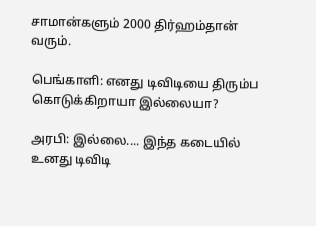சாமான்களும் 2000 திர்ஹம்தான் வரும்.

பெங்காளி: எனது டிவிடியை திரும்ப கொடுக்கிறாயா இல்லையா?

அரபி: இல்லை.... இந்த கடையில் உனது டிவிடி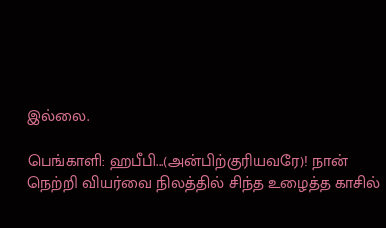இல்லை.

பெங்காளி: ஹபீபி...(அன்பிற்குரியவரே)! நான் நெற்றி வியர்வை நிலத்தில் சிந்த உழைத்த காசில்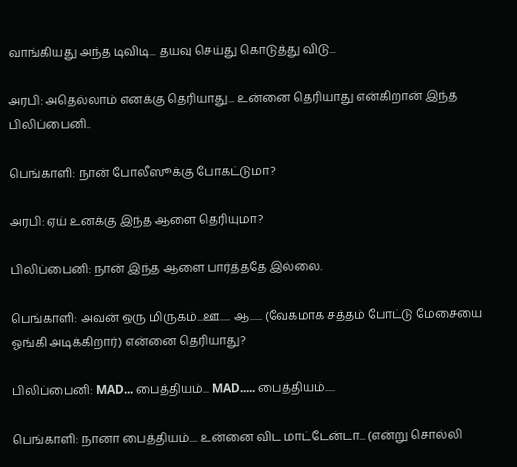வாங்கியது அந்த டிவிடி... தயவு செய்து கொடுத்து விடு...

அரபி: அதெல்லாம் எனக்கு தெரியாது... உன்னை தெரியாது என்கிறான் இந்த பிலிப்பைனி..

பெங்காளி: நான் போலீஸூக்கு போகட்டுமா?

அரபி: ஏய் உனக்கு இந்த ஆளை தெரியுமா?

பிலிப்பைனி: நான் இந்த ஆளை பார்த்ததே இல்லை.

பெங்காளி: அவன் ஒரு மிருகம்...ஊ..... ஆ...... (வேகமாக சத்தம் போட்டு மேசையை ஓங்கி அடிக்கிறார்) என்னை தெரியாது?

பிலிப்பைனி: MAD... பைத்தியம்... MAD..... பைத்தியம்.....

பெங்காளி: நானா பைத்தியம்.... உன்னை விட மாட்டேன்டா... (என்று சொல்லி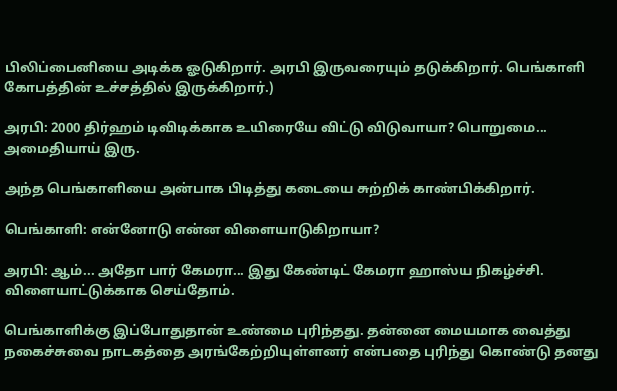பிலிப்பைனியை அடிக்க ஓடுகிறார். அரபி இருவரையும் தடுக்கிறார். பெங்காளி கோபத்தின் உச்சத்தில் இருக்கிறார்.)

அரபி: 2000 திர்ஹம் டிவிடிக்காக உயிரையே விட்டு விடுவாயா? பொறுமை... அமைதியாய் இரு.

அந்த பெங்காளியை அன்பாக பிடித்து கடையை சுற்றிக் காண்பிக்கிறார்.

பெங்காளி: என்னோடு என்ன விளையாடுகிறாயா?

அரபி: ஆம்... அதோ பார் கேமரா... இது கேண்டிட் கேமரா ஹாஸ்ய நிகழ்ச்சி. விளையாட்டுக்காக செய்தோம்.

பெங்காளிக்கு இப்போதுதான் உண்மை புரிந்தது. தன்னை மையமாக வைத்து நகைச்சுவை நாடகத்தை அரங்கேற்றியுள்ளனர் என்பதை புரிந்து கொண்டு தனது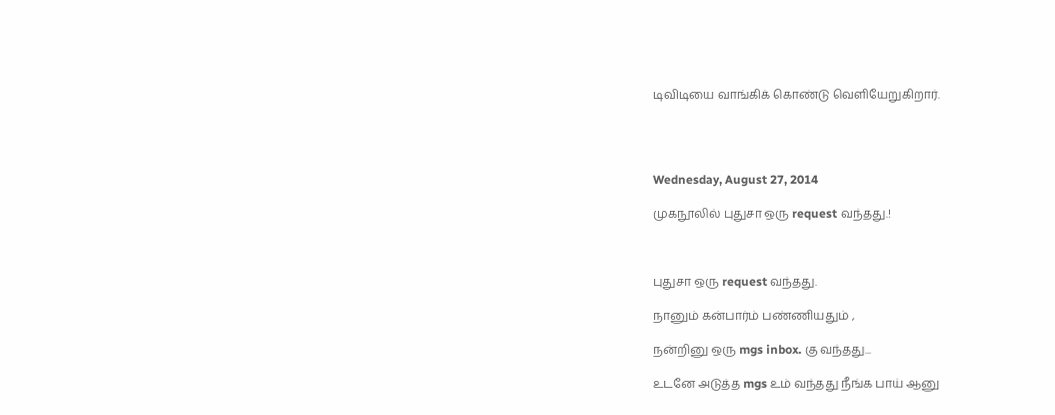டிவிடியை வாங்கிக் கொண்டு வெளியேறுகிறார்.




Wednesday, August 27, 2014

முகநூலில் புதுசா ஒரு request வந்தது.!



புதுசா ஒரு request வந்தது.

நானும் கன்பார்ம் பண்ணியதும் ,

நன்றினு ஒரு mgs inbox. கு வந்தது...

உடனே அடுத்த mgs உம் வந்தது நீங்க பாய் ஆனு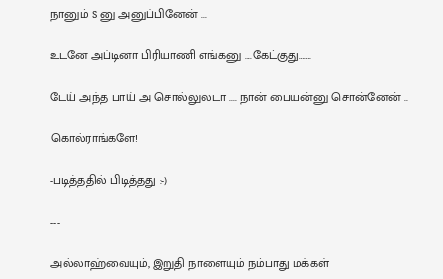நானும் s னு அனுப்பினேன் ...

உடனே அப்டினா பிரியாணி எங்கனு ....கேட்குது…….

டேய் அந்த பாய் அ சொல்லுலடா .... நான் பையன்னு சொன்னேன் ..

கொல்ராங்களே!

-படித்ததில் பிடித்தது :-)

---

அல்லாஹ்வையும், இறுதி நாளையும் நம்பாது மக்கள்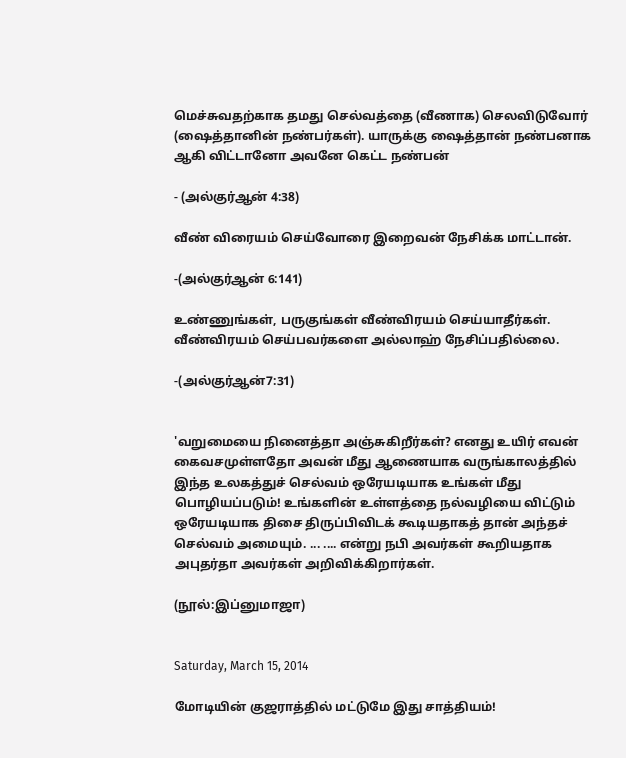மெச்சுவதற்காக தமது செல்வத்தை (வீணாக) செலவிடுவோர் (ஷைத்தானின் நண்பர்கள்). யாருக்கு ஷைத்தான் நண்பனாக ஆகி விட்டானோ அவனே கெட்ட நண்பன்

- (அல்குர்ஆன் 4:38)

வீண் விரையம் செய்வோரை இறைவன் நேசிக்க மாட்டான்.

-(அல்குர்ஆன் 6:141)

உண்ணுங்கள், பருகுங்கள் வீண்விரயம் செய்யாதீர்கள். வீண்விரயம் செய்பவர்களை அல்லாஹ் நேசிப்பதில்லை.

-(அல்குர்ஆன்7:31)


'வறுமையை நினைத்தா அஞ்சுகிறீர்கள்? எனது உயிர் எவன் கைவசமுள்ளதோ அவன் மீது ஆணையாக வருங்காலத்தில் இந்த உலகத்துச் செல்வம் ஒரேயடியாக உங்கள் மீது பொழியப்படும்! உங்களின் உள்ளத்தை நல்வழியை விட்டும் ஒரேயடியாக திசை திருப்பிவிடக் கூடியதாகத் தான் அந்தச் செல்வம் அமையும். ... .... என்று நபி அவர்கள் கூறியதாக அபுதர்தா அவர்கள் அறிவிக்கிறார்கள்.

(நூல்:இப்னுமாஜா)


Saturday, March 15, 2014

மோடியின் குஜராத்தில் மட்டுமே இது சாத்தியம்!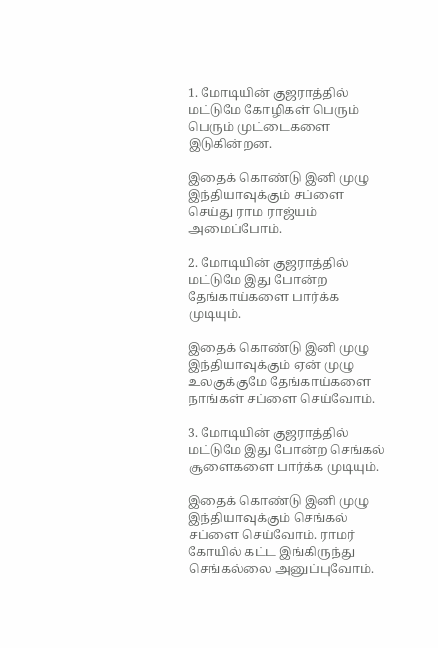1. மோடியின் குஜராத்தில் மட்டுமே கோழிகள் பெரும் பெரும் முட்டைகளை இடுகின்றன.

இதைக் கொண்டு இனி முழு இந்தியாவுக்கும் சப்ளை செய்து ராம ராஜ்யம் அமைப்போம்.

2. மோடியின் குஜராத்தில் மட்டுமே இது போன்ற தேங்காய்களை பார்க்க முடியும்.

இதைக் கொண்டு இனி முழு இந்தியாவுக்கும் ஏன் முழு உலகுக்குமே தேங்காய்களை நாங்கள் சப்ளை செய்வோம்.

3. மோடியின் குஜராத்தில் மட்டுமே இது போன்ற செங்கல் சூளைகளை பார்க்க முடியும்.

இதைக் கொண்டு இனி முழு இந்தியாவுக்கும் செங்கல் சப்ளை செய்வோம். ராமர் கோயில் கட்ட இங்கிருந்து செங்கல்லை அனுப்புவோம்.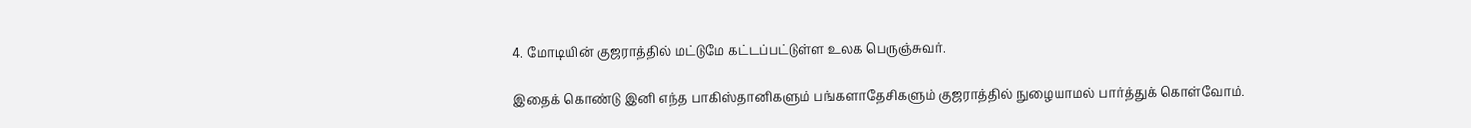4. மோடியின் குஜராத்தில் மட்டுமே கட்டப்பட்டுள்ள உலக பெருஞ்சுவர்.

இதைக் கொண்டு இனி எந்த பாகிஸ்தானிகளும் பங்களாதேசிகளும் குஜராத்தில் நுழையாமல் பார்த்துக் கொள்வோம்.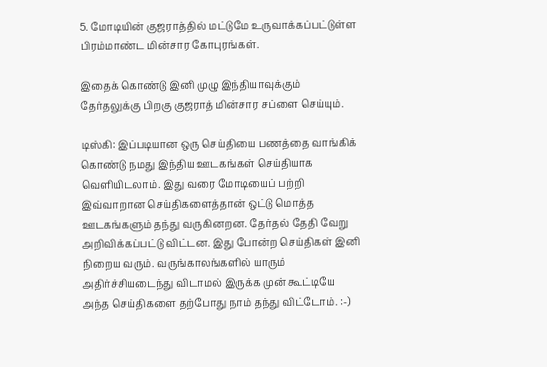5. மோடியின் குஜராத்தில் மட்டுமே உருவாக்கப்பட்டுள்ள பிரம்மாண்ட மின்சார கோபுரங்கள்.

இதைக் கொண்டு இனி முழு இந்தியாவுக்கும் தேர்தலுக்கு பிறகு குஜராத் மின்சார சப்ளை செய்யும்.

டிஸ்கி: இப்படியான ஒரு செய்தியை பணத்தை வாங்கிக் கொண்டு நமது இந்திய ஊடகங்கள் செய்தியாக வெளியிடலாம். இது வரை மோடியைப் பற்றி இவ்வாறான செய்திகளைத்தான் ஒட்டு மொத்த ஊடகங்களும் தந்து வருகினறன. தேர்தல் தேதி வேறு அறிவிக்கப்பட்டு விட்டன. இது போன்ற செய்திகள் இனி நிறைய வரும். வருங்காலங்களில் யாரும் அதிர்ச்சியடைந்து விடாமல் இருக்க முன் கூட்டியே அந்த செய்திகளை தற்போது நாம் தந்து விட்டோம். :-)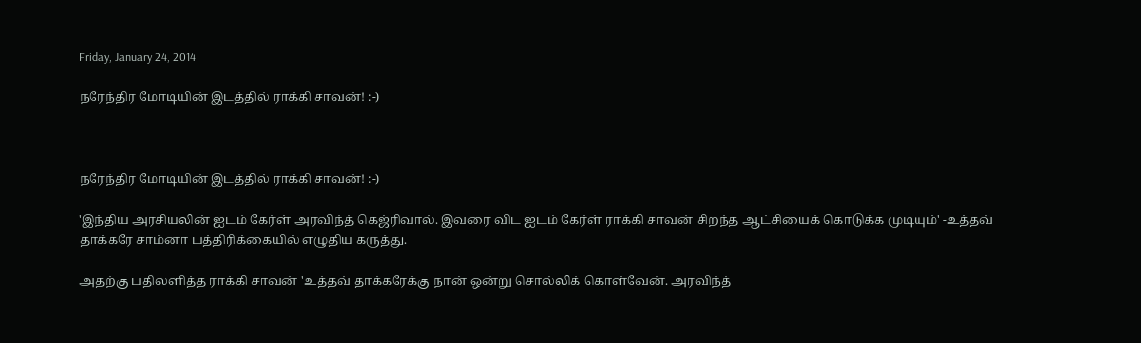Friday, January 24, 2014

நரேந்திர மோடியின் இடத்தில் ராக்கி சாவன்! :-)



நரேந்திர மோடியின் இடத்தில் ராக்கி சாவன்! :-)

'இந்திய அரசியலின் ஐடம் கேர்ள் அரவிந்த் கெஜ்ரிவால். இவரை விட ஐடம் கேர்ள் ராக்கி சாவன் சிறந்த ஆட்சியைக் கொடுக்க முடியும்' -உத்தவ் தாக்கரே சாம்னா பத்திரிக்கையில் எழுதிய கருத்து.

அதற்கு பதிலளித்த ராக்கி சாவன் 'உத்தவ் தாக்கரேக்கு நான் ஒன்று சொல்லிக் கொள்வேன். அரவிந்த்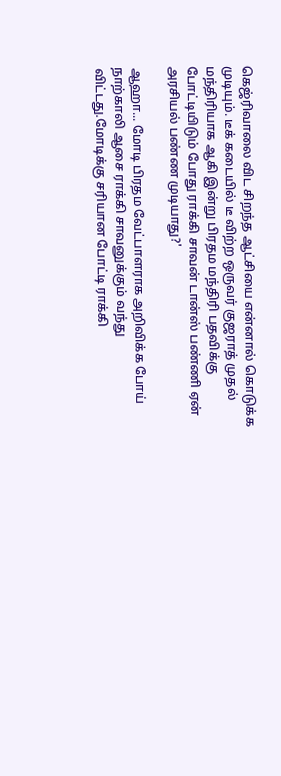கெஜ்ரிவாலை விட சிறந்த ஆட்சியை என்னால் கொடுக்க முடியும். டீக் கடையில் டீ விற்ற ஒருவர் குஜராத் முதல் மந்திரியாக ஆகி இன்று பிரதம மந்திரி பதவிக்கு போட்டியிடும் போது ராக்கி சாவன் டான்ஸ் பண்ணி ஏன் அரசியல் பண்ண முடியாது?'

ஆஹா... மோடி பிரதம வேட்பாளராக அறிவிக்க போய் நாற்காலி ஆசை ராக்கி சாவனுக்கும் வந்து விட்டது.மோடிக்கு சரியான போட்டி ராக்கி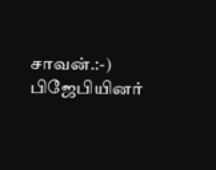சாவன்.:-) பிஜேபியினர்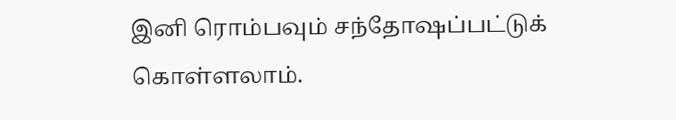இனி ரொம்பவும் சந்தோஷப்பட்டுக் கொள்ளலாம்.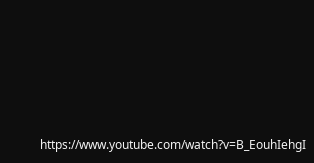https://www.youtube.com/watch?v=B_EouhIehgI